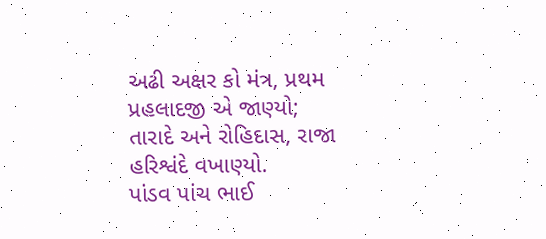અઢી અક્ષર કો મંત્ર, પ્રથમ પ્રહલાદજી એ જાણ્યો;
તારાદે અને રોહિદાસ, રાજા હરિશ્વંદે વખાણ્યો.
પાંડવ પાંચ ભાઈ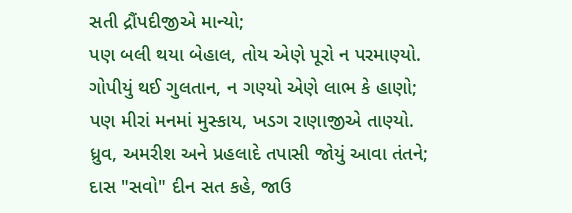સતી દ્રૌંપદીજીએ માન્યો;
પણ બલી થયા બેહાલ, તોય એણે પૂરો ન પરમાણ્યો.
ગોપીયું થઈ ગુલતાન, ન ગણ્યો એણે લાભ કે હાણો;
પણ મીરાં મનમાં મુસ્કાય, ખડગ રાણાજીએ તાણ્યો.
ધ્રુવ, અમરીશ અને પ્રહલાદે તપાસી જોયું આવા તંતને;
દાસ "સવો" દીન સત કહે, જાઉ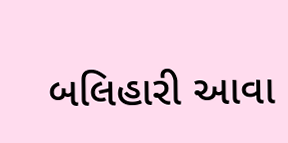બલિહારી આવા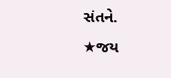સંતને.
★જય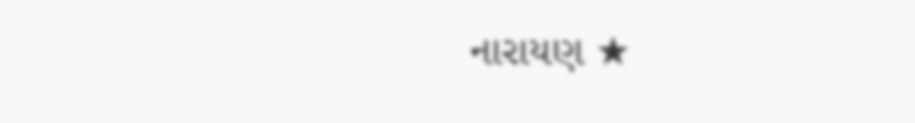નારાયણ ★